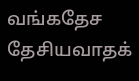வங்கதேச தேசியவாதக்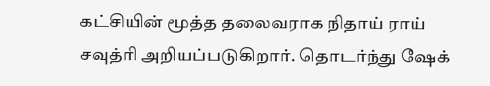கட்சியின் மூத்த தலைவராக நிதாய் ராய் சவுத்ரி அறியப்படுகிறார். தொடர்ந்து ஷேக்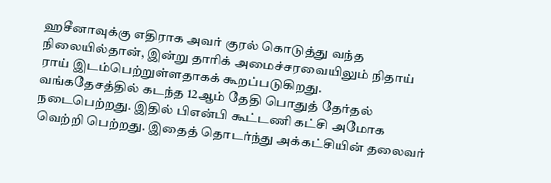ஹசீனாவுக்கு எதிராக அவர் குரல் கொடுத்து வந்த நிலையில்தான், இன்று தாரிக் அமைச்சரவையிலும் நிதாய் ராய் இடம்பெற்றுள்ளதாகக் கூறப்படுகிறது.
வங்கதேசத்தில் கடந்த 12ஆம் தேதி பொதுத் தேர்தல் நடைபெற்றது. இதில் பிஎன்பி கூட்டணி கட்சி அமோக வெற்றி பெற்றது. இதைத் தொடர்ந்து அக்கட்சியின் தலைவர்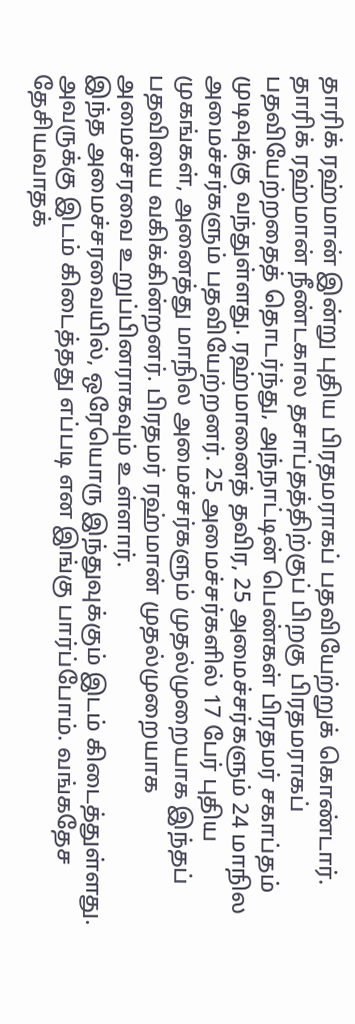தாரிக் ரஹ்மான் இன்று புதிய பிரதமராகப் பதவியேற்றுக் கொண்டார். தாரிக் ரஹ்மான் நீண்டகால தசாப்தத்திற்குப் பிறகு பிரதமராகப் பதவியேற்றதைத் தொடர்ந்து, அந்நாட்டின் பெண்கள் பிரதமர் சகாப்தம் முடிவுக்கு வந்துள்ளது. ரஹ்மானைத் தவிர, 25 அமைச்சர்களும் 24 மாநில அமைச்சர்களும் பதவியேற்றனர். 25 அமைச்சர்களில் 17 பேர் புதிய முகங்கள், அனைத்து மாநில அமைச்சர்களும் முதல்முறையாக இந்தப் பதவியை வகிக்கின்றனர். பிரதமர் ரஹ்மான் முதல்முறையாக அமைச்சரவை உறுப்பினராகவும் உள்ளார்.
இந்த அமைச்சரவையில், ஒரேயொரு இந்துவுக்கும் இடம் கிடைத்துள்ளது. அவருக்கு இடம் கிடைத்தது எப்படி என இங்கு பார்ப்போம். வங்கதேச தேசியவாதக்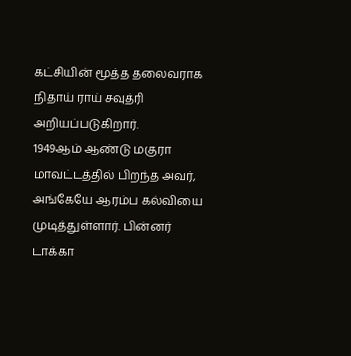கட்சியின் மூத்த தலைவராக நிதாய் ராய் சவுத்ரி அறியப்படுகிறார்.
1949ஆம் ஆண்டு மகுரா மாவட்டத்தில் பிறந்த அவர், அங்கேயே ஆரம்ப கல்வியை முடித்துள்ளார். பின்னர் டாக்கா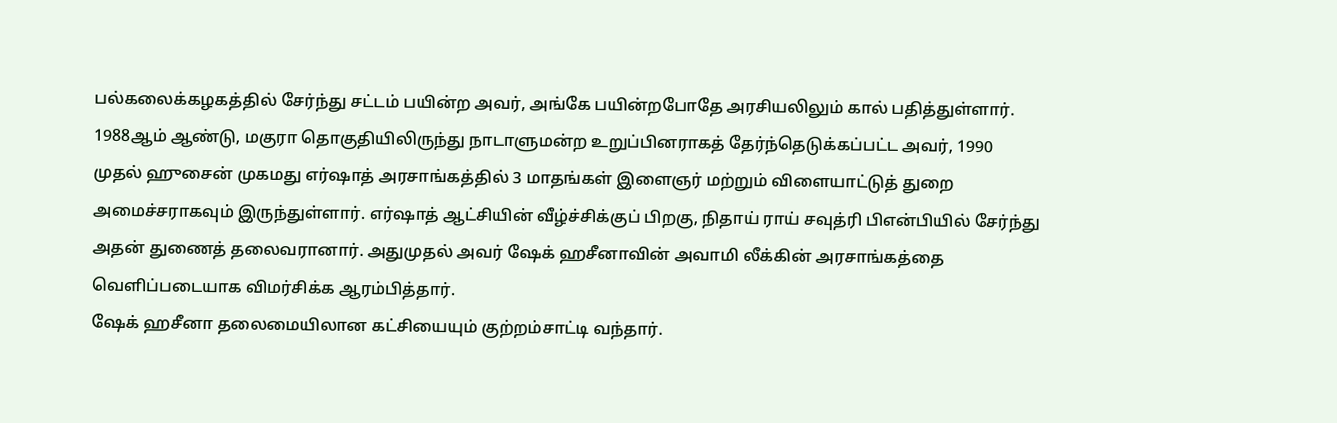பல்கலைக்கழகத்தில் சேர்ந்து சட்டம் பயின்ற அவர், அங்கே பயின்றபோதே அரசியலிலும் கால் பதித்துள்ளார். 1988ஆம் ஆண்டு, மகுரா தொகுதியிலிருந்து நாடாளுமன்ற உறுப்பினராகத் தேர்ந்தெடுக்கப்பட்ட அவர், 1990 முதல் ஹுசைன் முகமது எர்ஷாத் அரசாங்கத்தில் 3 மாதங்கள் இளைஞர் மற்றும் விளையாட்டுத் துறை அமைச்சராகவும் இருந்துள்ளார். எர்ஷாத் ஆட்சியின் வீழ்ச்சிக்குப் பிறகு, நிதாய் ராய் சவுத்ரி பிஎன்பியில் சேர்ந்து அதன் துணைத் தலைவரானார். அதுமுதல் அவர் ஷேக் ஹசீனாவின் அவாமி லீக்கின் அரசாங்கத்தை வெளிப்படையாக விமர்சிக்க ஆரம்பித்தார்.
ஷேக் ஹசீனா தலைமையிலான கட்சியையும் குற்றம்சாட்டி வந்தார்.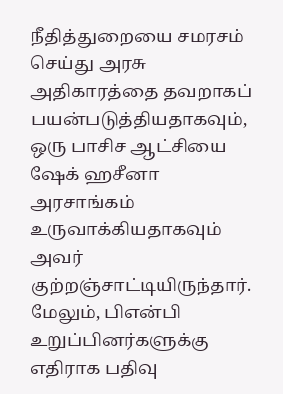நீதித்துறையை சமரசம் செய்து அரசு அதிகாரத்தை தவறாகப் பயன்படுத்தியதாகவும், ஒரு பாசிச ஆட்சியை ஷேக் ஹசீனா அரசாங்கம் உருவாக்கியதாகவும் அவர் குற்றஞ்சாட்டியிருந்தார். மேலும், பிஎன்பி உறுப்பினர்களுக்கு எதிராக பதிவு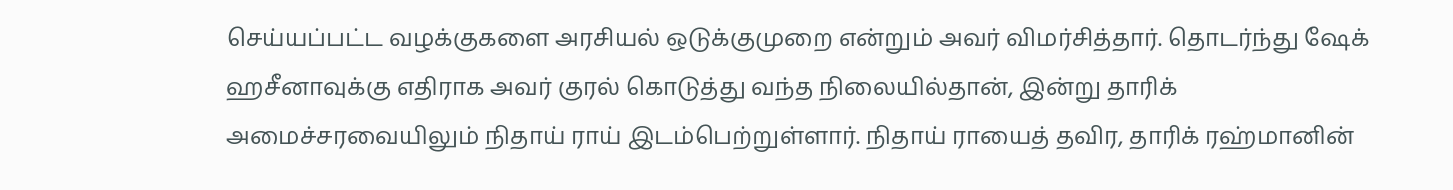செய்யப்பட்ட வழக்குகளை அரசியல் ஒடுக்குமுறை என்றும் அவர் விமர்சித்தார். தொடர்ந்து ஷேக் ஹசீனாவுக்கு எதிராக அவர் குரல் கொடுத்து வந்த நிலையில்தான், இன்று தாரிக் அமைச்சரவையிலும் நிதாய் ராய் இடம்பெற்றுள்ளார். நிதாய் ராயைத் தவிர, தாரிக் ரஹ்மானின்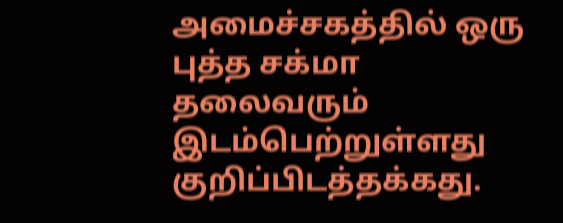அமைச்சகத்தில் ஒரு புத்த சக்மா தலைவரும் இடம்பெற்றுள்ளது குறிப்பிடத்தக்கது.